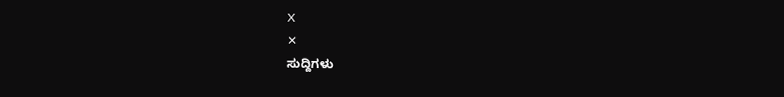X
✕
ಸುದ್ದಿಗಳು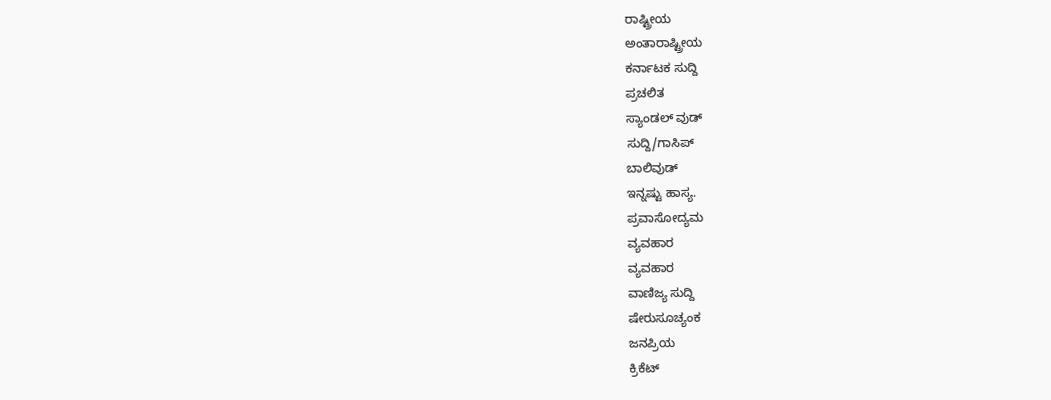ರಾಷ್ಟ್ರೀಯ
ಅಂತಾರಾಷ್ಟ್ರೀಯ
ಕರ್ನಾಟಕ ಸುದ್ದಿ
ಪ್ರಚಲಿತ
ಸ್ಯಾಂಡಲ್ ವುಡ್
ಸುದ್ದಿ/ಗಾಸಿಪ್
ಬಾಲಿವುಡ್
ಇನ್ನಷ್ಟು ಹಾಸ್ಯ.
ಪ್ರವಾಸೋದ್ಯಮ
ವ್ಯವಹಾರ
ವ್ಯವಹಾರ
ವಾಣಿಜ್ಯ ಸುದ್ದಿ
ಷೇರುಸೂಚ್ಯಂಕ
ಜನಪ್ರಿಯ
ಕ್ರಿಕೆಟ್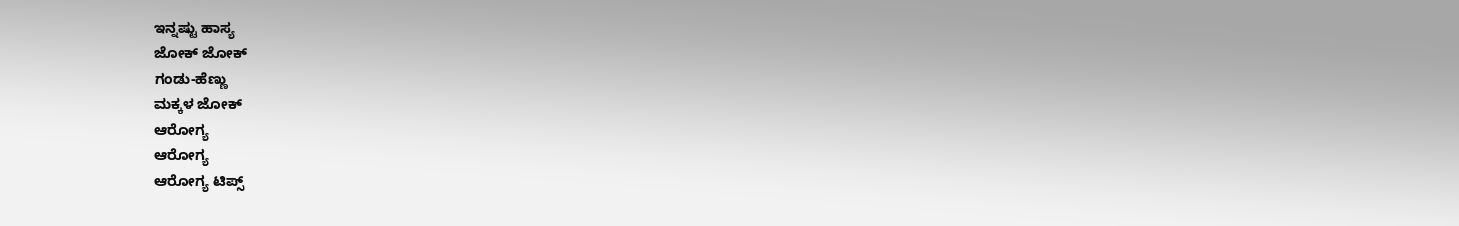ಇನ್ನಷ್ಟು ಹಾಸ್ಯ
ಜೋಕ್ ಜೋಕ್
ಗಂಡು-ಹೆಣ್ಣು
ಮಕ್ಕಳ ಜೋಕ್
ಆರೋಗ್ಯ
ಆರೋಗ್ಯ
ಆರೋಗ್ಯ ಟಿಪ್ಸ್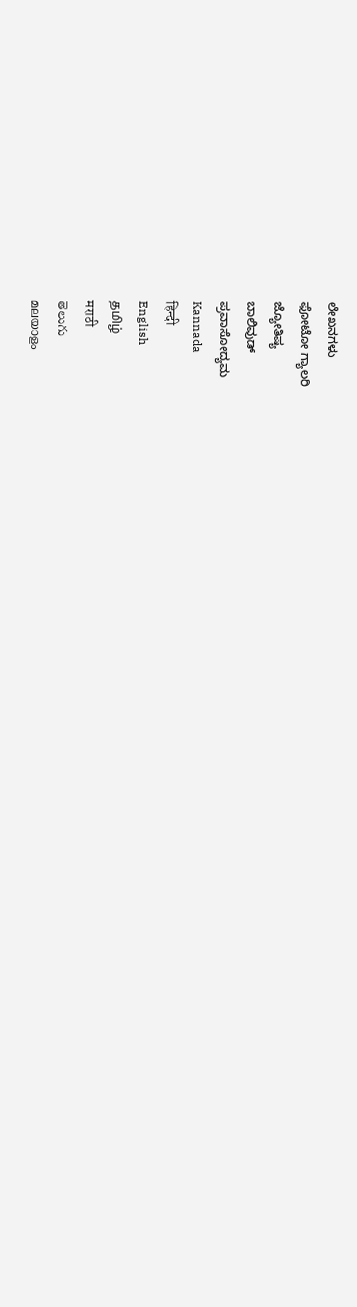ಲೇಖನಗಳು
ಫೋಟೋ ಗ್ಯಾಲರಿ
ಜ್ಯೋತಿಷ್ಯ
ಬಾಲಿವುಡ್
ಪ್ರವಾಸೋದ್ಯಮ
Kannada
हिन्दी
English
தமிழ்
मराठी
తెలుగు
മലയാളം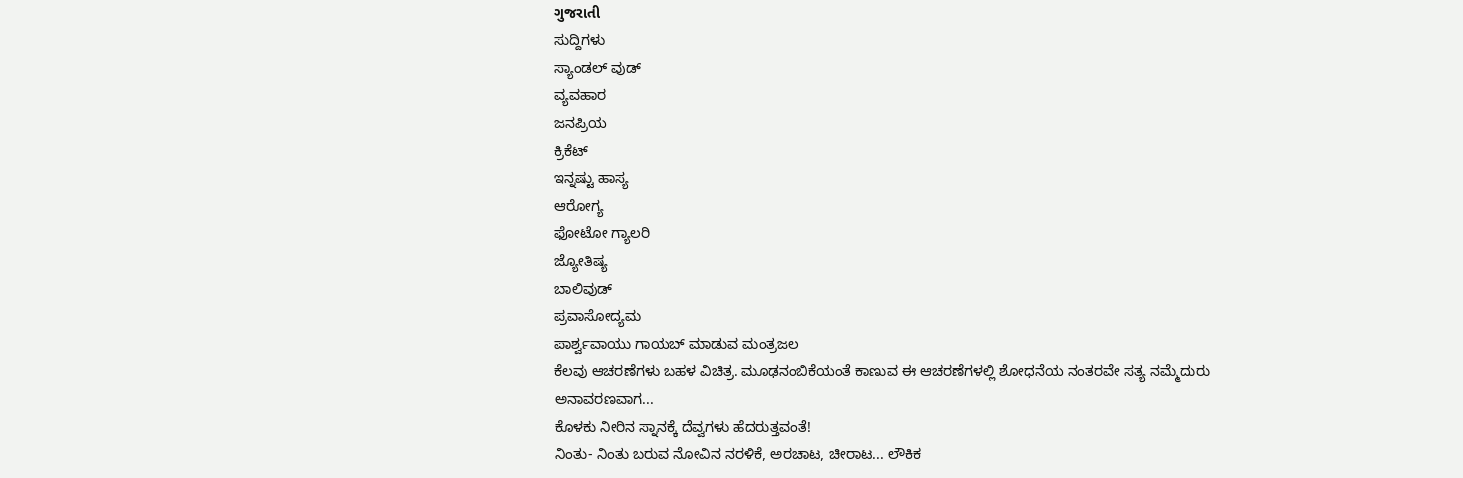ગુજરાતી
ಸುದ್ದಿಗಳು
ಸ್ಯಾಂಡಲ್ ವುಡ್
ವ್ಯವಹಾರ
ಜನಪ್ರಿಯ
ಕ್ರಿಕೆಟ್
ಇನ್ನಷ್ಟು ಹಾಸ್ಯ
ಆರೋಗ್ಯ
ಫೋಟೋ ಗ್ಯಾಲರಿ
ಜ್ಯೋತಿಷ್ಯ
ಬಾಲಿವುಡ್
ಪ್ರವಾಸೋದ್ಯಮ
ಪಾರ್ಶ್ವವಾಯು ಗಾಯಬ್ ಮಾಡುವ ಮಂತ್ರಜಲ
ಕೆಲವು ಆಚರಣೆಗಳು ಬಹಳ ವಿಚಿತ್ರ. ಮೂಢನಂಬಿಕೆಯಂತೆ ಕಾಣುವ ಈ ಆಚರಣೆಗಳಲ್ಲಿ ಶೋಧನೆಯ ನಂತರವೇ ಸತ್ಯ ನಮ್ಮೆದುರು ಅನಾವರಣವಾಗ...
ಕೊಳಕು ನೀರಿನ ಸ್ನಾನಕ್ಕೆ ದೆವ್ವಗಳು ಹೆದರುತ್ತವಂತೆ!
ನಿಂತು- ನಿಂತು ಬರುವ ನೋವಿನ ನರಳಿಕೆ, ಅರಚಾಟ, ಚೀರಾಟ... ಲೌಕಿಕ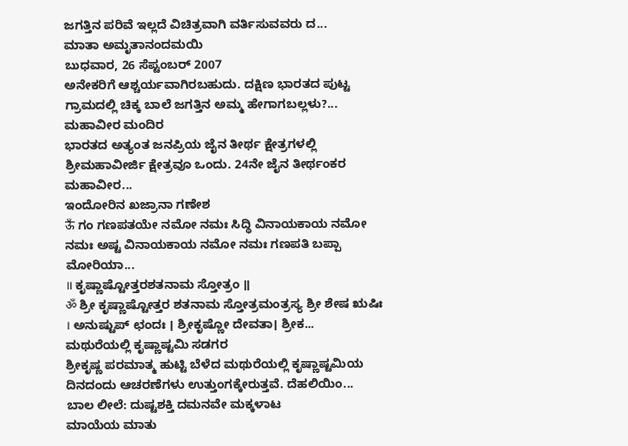ಜಗತ್ತಿನ ಪರಿವೆ ಇಲ್ಲದೆ ವಿಚಿತ್ರವಾಗಿ ವರ್ತಿಸುವವರು ದ...
ಮಾತಾ ಅಮೃತಾನಂದಮಯಿ
ಬುಧವಾರ, 26 ಸೆಪ್ಟಂಬರ್ 2007
ಅನೇಕರಿಗೆ ಆಶ್ಚರ್ಯವಾಗಿರಬಹುದು. ದಕ್ಷಿಣ ಭಾರತದ ಪುಟ್ಟ ಗ್ರಾಮದಲ್ಲಿ ಚಿಕ್ಕ ಬಾಲೆ ಜಗತ್ತಿನ ಅಮ್ಮ ಹೇಗಾಗಬಲ್ಲಳು?...
ಮಹಾವೀರ ಮಂದಿರ
ಭಾರತದ ಅತ್ಯಂತ ಜನಪ್ರಿಯ ಜೈನ ತೀರ್ಥ ಕ್ಷೇತ್ರಗಳಲ್ಲಿ ಶ್ರೀಮಹಾವೀರ್ಜಿ ಕ್ಷೇತ್ರವೂ ಒಂದು. 24ನೇ ಜೈನ ತೀರ್ಥಂಕರ ಮಹಾವೀರ...
ಇಂದೋರಿನ ಖಜ್ರಾನಾ ಗಣೇಶ
ऊँ ಗಂ ಗಣಪತಯೇ ನಮೋ ನಮಃ ಸಿದ್ಧಿ ವಿನಾಯಕಾಯ ನಮೋ ನಮಃ ಅಷ್ಟ ವಿನಾಯಕಾಯ ನಮೋ ನಮಃ ಗಣಪತಿ ಬಪ್ಪಾ ಮೋರಿಯಾ...
॥ ಕೃಷ್ಣಾಷ್ಟೋತ್ತರಶತನಾಮ ಸ್ತೋತ್ರಂ ॥
ॐ ಶ್ರೀ ಕೃಷ್ಣಾಷ್ಟೋತ್ತರ ಶತನಾಮ ಸ್ತೋತ್ರಮಂತ್ರಸ್ಯ ಶ್ರೀ ಶೇಷ ಋಷಿಃ । ಅನುಷ್ಟುಪ್ ಛಂದಃ । ಶ್ರೀಕೃಷ್ಣೋ ದೇವತಾ। ಶ್ರೀಕ...
ಮಥುರೆಯಲ್ಲಿ ಕೃಷ್ಣಾಷ್ಟಮಿ ಸಡಗರ
ಶ್ರೀಕೃಷ್ಣ ಪರಮಾತ್ಮ ಹುಟ್ಟಿ ಬೆಳೆದ ಮಥುರೆಯಲ್ಲಿ ಕೃಷ್ಣಾಷ್ಟಮಿಯ ದಿನದಂದು ಆಚರಣೆಗಳು ಉತ್ತುಂಗಕ್ಕೇರುತ್ತವೆ. ದೆಹಲಿಯಿಂ...
ಬಾಲ ಲೀಲೆ: ದುಷ್ಟಶಕ್ತಿ ದಮನವೇ ಮಕ್ಕಳಾಟ
ಮಾಯೆಯ ಮಾತು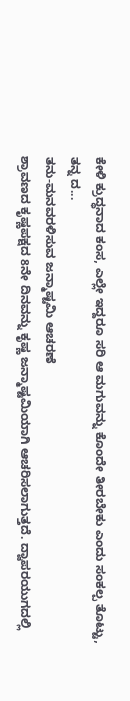ಕೇಳಿ ಕ್ರುದ್ಧನಾದ ಕಂಸ, ಎಲ್ಲೇ ಇದ್ದರೂ ಸರಿ ಆ ಮಗುವನ್ನು ಕೊಂದೇ ತೀರಬೇಕು ಎಂದು ಸಂಕಲ್ಪ ತೊಟ್ಟು, ತನ್ನ ದ...
ತನು-ಮನವರಳಿಸುವ ಜನ್ಮಾಷ್ಟಮಿ ಆಚರಣೆ
ಶ್ರಾವಣದ ಕೃಷ್ಣಪಕ್ಷದ 8ನೇ ದಿನವನ್ನು ಕೃಷ್ಣ ಜನ್ಮಾಷ್ಟಮಿಯಾಗಿ ಆಚರಿಸಲಾಗುತ್ತದೆ. ದ್ವಾಪರಯುಗದಲ್ಲಿ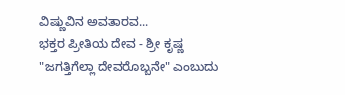ವಿಷ್ಣುವಿನ ಅವತಾರವ...
ಭಕ್ತರ ಪ್ರೀತಿಯ ದೇವ - ಶ್ರೀ ಕೃಷ್ಣ
"ಜಗತ್ತಿಗೆಲ್ಲಾ ದೇವರೊಬ್ಬನೇ" ಎಂಬುದು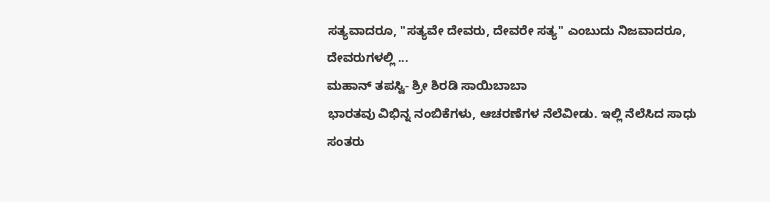ಸತ್ಯವಾದರೂ, "ಸತ್ಯವೇ ದೇವರು, ದೇವರೇ ಸತ್ಯ" ಎಂಬುದು ನಿಜವಾದರೂ, ದೇವರುಗಳಲ್ಲಿ ...
ಮಹಾನ್ ತಪಸ್ವಿ- ಶ್ರೀ ಶಿರಡಿ ಸಾಯಿಬಾಬಾ
ಭಾರತವು ವಿಭಿನ್ನ ನಂಬಿಕೆಗಳು, ಆಚರಣೆಗಳ ನೆಲೆವೀಡು. ಇಲ್ಲಿ ನೆಲೆಸಿದ ಸಾಧು ಸಂತರು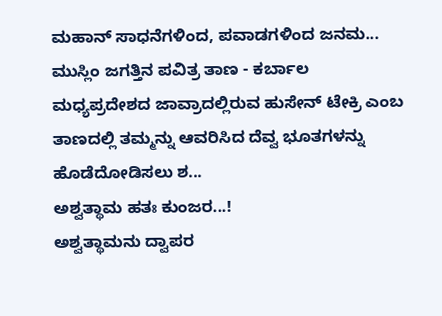ಮಹಾನ್ ಸಾಧನೆಗಳಿಂದ, ಪವಾಡಗಳಿಂದ ಜನಮ...
ಮುಸ್ಲಿಂ ಜಗತ್ತಿನ ಪವಿತ್ರ ತಾಣ - ಕರ್ಬಾಲ
ಮಧ್ಯಪ್ರದೇಶದ ಜಾವ್ರಾದಲ್ಲಿರುವ ಹುಸೇನ್ ಟೇಕ್ರಿ ಎಂಬ ತಾಣದಲ್ಲಿ ತಮ್ಮನ್ನು ಆವರಿಸಿದ ದೆವ್ವ ಭೂತಗಳನ್ನು ಹೊಡೆದೋಡಿಸಲು ಶ...
ಅಶ್ವತ್ಥಾಮ ಹತಃ ಕುಂಜರ...!
ಅಶ್ವತ್ಥಾಮನು ದ್ವಾಪರ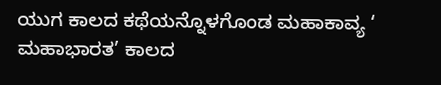ಯುಗ ಕಾಲದ ಕಥೆಯನ್ನೊಳಗೊಂಡ ಮಹಾಕಾವ್ಯ ‘ ಮಹಾಭಾರತ’ ಕಾಲದ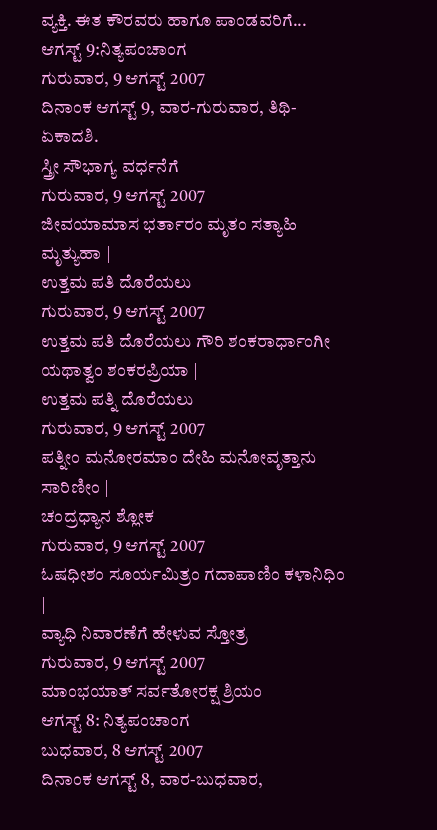ವ್ಯಕ್ತಿ. ಈತ ಕೌರವರು ಹಾಗೂ ಪಾಂಡವರಿಗೆ...
ಆಗಸ್ಟ್ 9:ನಿತ್ಯಪಂಚಾಂಗ
ಗುರುವಾರ, 9 ಆಗಸ್ಟ್ 2007
ದಿನಾಂಕ ಆಗಸ್ಟ್ 9, ವಾರ-ಗುರುವಾರ, ತಿಥಿ-ಏಕಾದಶಿ.
ಸ್ತ್ರೀ ಸೌಭಾಗ್ಯ ವರ್ಧನೆಗೆ
ಗುರುವಾರ, 9 ಆಗಸ್ಟ್ 2007
ಜೀವಯಾಮಾಸ ಭರ್ತಾರಂ ಮೃತಂ ಸತ್ಯಾಹಿ ಮೃತ್ಯುಹಾ |
ಉತ್ತಮ ಪತಿ ದೊರೆಯಲು
ಗುರುವಾರ, 9 ಆಗಸ್ಟ್ 2007
ಉತ್ತಮ ಪತಿ ದೊರೆಯಲು ಗೌರಿ ಶಂಕರಾರ್ಧಾಂಗೀ ಯಥಾತ್ವಂ ಶಂಕರಪ್ರಿಯಾ |
ಉತ್ತಮ ಪತ್ನಿ ದೊರೆಯಲು
ಗುರುವಾರ, 9 ಆಗಸ್ಟ್ 2007
ಪತ್ನೀಂ ಮನೋರಮಾಂ ದೇಹಿ ಮನೋವೃತ್ತಾನು ಸಾರಿಣೀಂ |
ಚಂದ್ರಧ್ಯಾನ ಶ್ಲೋಕ
ಗುರುವಾರ, 9 ಆಗಸ್ಟ್ 2007
ಓಷಧೀಶಂ ಸೂರ್ಯಮಿತ್ರಂ ಗದಾಪಾಣಿಂ ಕಳಾನಿಧಿಂ |
ವ್ಯಾಧಿ ನಿವಾರಣೆಗೆ ಹೇಳುವ ಸ್ತೋತ್ರ
ಗುರುವಾರ, 9 ಆಗಸ್ಟ್ 2007
ಮಾಂಭಯಾತ್ ಸರ್ವತೋರಕ್ಷ ಶ್ರಿಯಂ
ಆಗಸ್ಟ್ 8: ನಿತ್ಯಪಂಚಾಂಗ
ಬುಧವಾರ, 8 ಆಗಸ್ಟ್ 2007
ದಿನಾಂಕ ಆಗಸ್ಟ್ 8, ವಾರ-ಬುಧವಾರ,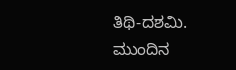ತಿಥಿ-ದಶಮಿ.
ಮುಂದಿನ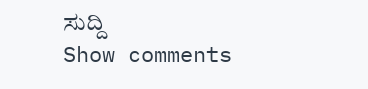ಸುದ್ದಿ
Show comments